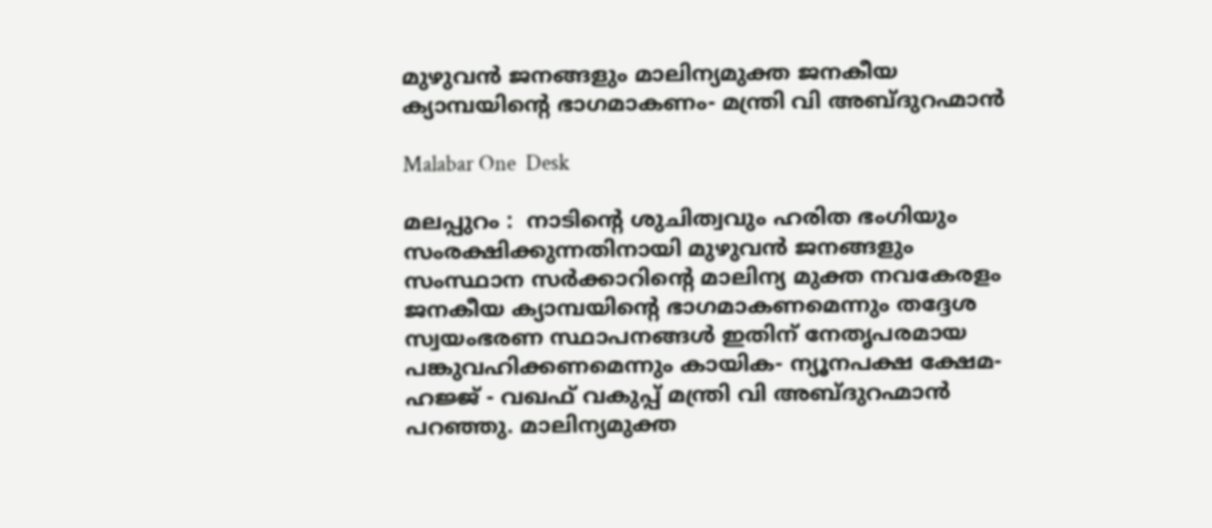മുഴുവൻ ജനങ്ങളും മാലിന്യമുക്ത ജനകീയ ക്യാമ്പയിന്റെ ഭാഗമാകണം- മന്ത്രി വി അബ്ദുറഹ്മാൻ

Malabar One  Desk

മലപ്പുറം :  നാടിൻ്റെ ശുചിത്വവും ഹരിത ഭംഗിയും സംരക്ഷിക്കുന്നതിനായി മുഴുവൻ ജനങ്ങളും സംസ്ഥാന സർക്കാറിന്റെ മാലിന്യ മുക്ത നവകേരളം ജനകീയ ക്യാമ്പയിൻ്റെ ഭാഗമാകണമെന്നും തദ്ദേശ സ്വയംഭരണ സ്ഥാപനങ്ങൾ ഇതിന് നേതൃപരമായ പങ്കുവഹിക്കണമെന്നും കായിക- ന്യൂനപക്ഷ ക്ഷേമ-  ഹജ്ജ് - വഖഫ് വകുപ്പ് മന്ത്രി വി അബ്ദുറഹ്മാൻ പറഞ്ഞു. മാലിന്യമുക്ത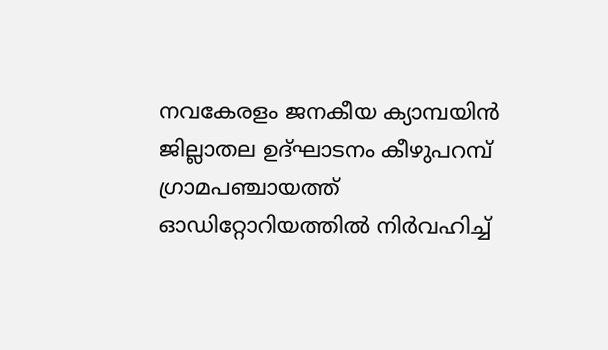നവകേരളം ജനകീയ ക്യാമ്പയിൻ ജില്ലാതല ഉദ്ഘാടനം കീഴുപറമ്പ് ഗ്രാമപഞ്ചായത്ത് ഓഡിറ്റോറിയത്തിൽ നിർവഹിച്ച്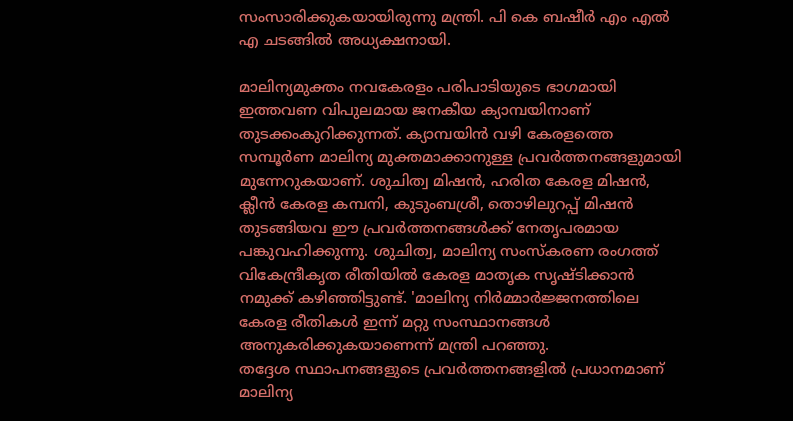സംസാരിക്കുകയായിരുന്നു മന്ത്രി. പി കെ ബഷീർ എം എൽ എ ചടങ്ങിൽ അധ്യക്ഷനായി.

മാലിന്യമുക്തം നവകേരളം പരിപാടിയുടെ ഭാഗമായി ഇത്തവണ വിപുലമായ ജനകീയ ക്യാമ്പയിനാണ് തുടക്കംകുറിക്കുന്നത്. ക്യാമ്പയിൻ വഴി കേരളത്തെ സമ്പൂർണ മാലിന്യ മുക്തമാക്കാനുള്ള പ്രവർത്തനങ്ങളുമായി മുന്നേറുകയാണ്. ശുചിത്വ മിഷൻ, ഹരിത കേരള മിഷൻ, ക്ലീൻ കേരള കമ്പനി, കുടുംബശ്രീ, തൊഴിലുറപ്പ് മിഷൻ തുടങ്ങിയവ ഈ പ്രവർത്തനങ്ങൾക്ക് നേതൃപരമായ പങ്കുവഹിക്കുന്നു. ശുചിത്വ, മാലിന്യ സംസ്കരണ രംഗത്ത് വികേന്ദ്രീകൃത രീതിയിൽ കേരള മാതൃക സൃഷ്ടിക്കാൻ നമുക്ക് കഴിഞ്ഞിട്ടുണ്ട്. 'മാലിന്യ നിർമ്മാർജ്ജനത്തിലെ കേരള രീതികൾ ഇന്ന് മറ്റു സംസ്ഥാനങ്ങൾ അനുകരിക്കുകയാണെന്ന് മന്ത്രി പറഞ്ഞു.
തദ്ദേശ സ്ഥാപനങ്ങളുടെ പ്രവർത്തനങ്ങളിൽ പ്രധാനമാണ് മാലിന്യ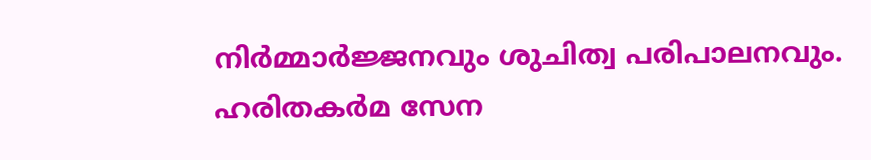നിർമ്മാർജ്ജനവും ശുചിത്വ പരിപാലനവും. ഹരിതകർമ സേന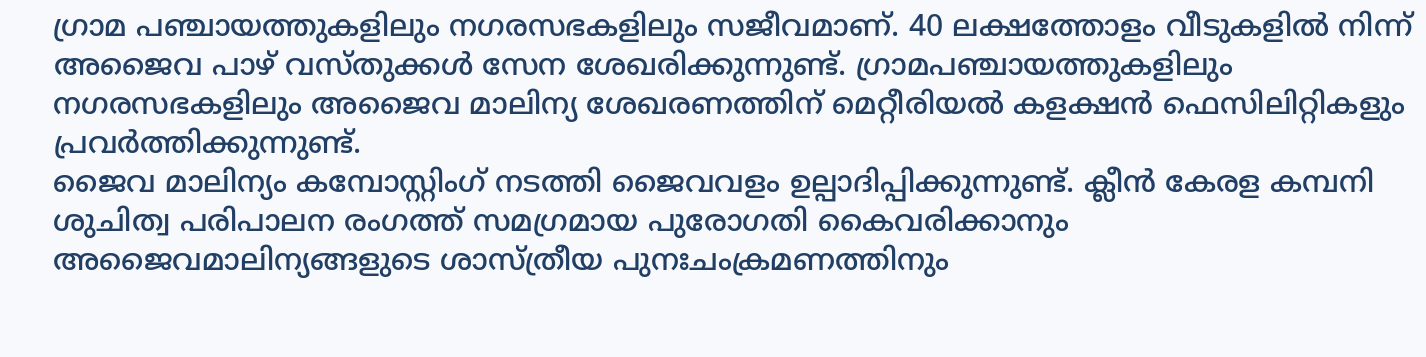ഗ്രാമ പഞ്ചായത്തുകളിലും നഗരസഭകളിലും സജീവമാണ്. 40 ലക്ഷത്തോളം വീടുകളിൽ നിന്ന് അജൈവ പാഴ് വസ്തുക്കൾ സേന ശേഖരിക്കുന്നുണ്ട്. ഗ്രാമപഞ്ചായത്തുകളിലും നഗരസഭകളിലും അജൈവ മാലിന്യ ശേഖരണത്തിന് മെറ്റീരിയൽ കളക്ഷൻ ഫെസിലിറ്റികളും പ്രവർത്തിക്കുന്നുണ്ട്.
ജൈവ മാലിന്യം കമ്പോസ്റ്റിംഗ് നടത്തി ജൈവവളം ഉല്പാദിപ്പിക്കുന്നുണ്ട്. ക്ലീൻ കേരള കമ്പനി ശുചിത്വ പരിപാലന രംഗത്ത് സമഗ്രമായ പുരോഗതി കൈവരിക്കാനും അജൈവമാലിന്യങ്ങളുടെ ശാസ്ത്രീയ പുനഃചംക്രമണത്തിനും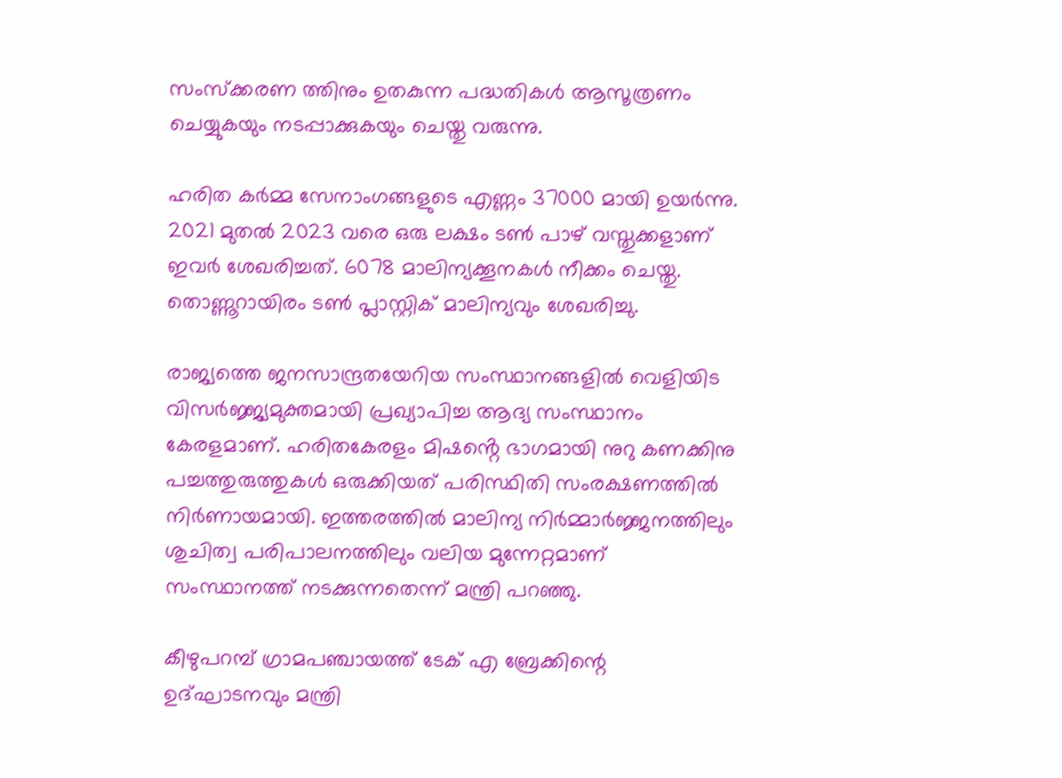സംസ്ക്കരണ ത്തിനും ഉതകുന്ന പദ്ധതികൾ ആസൂത്രണം ചെയ്യുകയും നടപ്പാക്കുകയും ചെയ്തു വരുന്നു.

ഹരിത കർമ്മ സേനാംഗങ്ങളുടെ എണ്ണം 37000 മായി ഉയർന്നു. 2021 മുതൽ 2023 വരെ ഒരു ലക്ഷം ടൺ പാഴ് വസ്തുക്കളാണ് ഇവർ ശേഖരിച്ചത്. 6078 മാലിന്യക്കൂനകൾ നീക്കം ചെയ്തു. തൊണ്ണൂറായിരം ടൺ പ്ലാസ്റ്റിക് മാലിന്യവും ശേഖരിച്ചു.

രാജ്യത്തെ ജനസാന്ദ്രതയേറിയ സംസ്ഥാനങ്ങളിൽ വെളിയിട വിസർജ്ജ്യമുക്തമായി പ്രഖ്യാപിച്ച ആദ്യ സംസ്ഥാനം കേരളമാണ്. ഹരിതകേരളം മിഷൻ്റെ ഭാഗമായി നുറു കണക്കിനു പച്ചത്തുരുത്തുകൾ ഒരുക്കിയത് പരിസ്ഥിതി സംരക്ഷണത്തിൽ നിർണായമായി. ഇത്തരത്തിൽ മാലിന്യ നിർമ്മാർജ്ജനത്തിലും ശുചിത്വ പരിപാലനത്തിലും വലിയ മുന്നേറ്റമാണ് സംസ്ഥാനത്ത് നടക്കുന്നതെന്ന് മന്ത്രി പറഞ്ഞു.

കീഴുപറമ്പ് ഗ്രാമപഞ്ചായത്ത് ടേക് എ ബ്രേക്കിന്റെ ഉദ്ഘാടനവും മന്ത്രി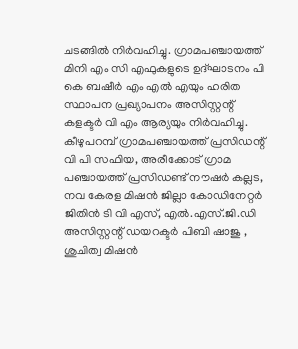ചടങ്ങിൽ നിർവഹിച്ചു. ഗ്രാമപഞ്ചായത്ത് മിനി എം സി എഫുകളുടെ ഉദ്ഘാടനം പി കെ ബഷീർ എം എൽ എയും ഹരിത സ്ഥാപന പ്രഖ്യാപനം അസിസ്റ്റന്റ് കളക്ടർ വി എം ആര്യയും നിർവഹിച്ചു. കീഴുപറമ്പ് ഗ്രാമപഞ്ചായത്ത് പ്രസിഡന്റ് വി പി സഫിയ, അരീക്കോട് ഗ്രാമ പഞ്ചായത്ത് പ്രസിഡണ്ട് നൗഷർ കല്ലട, നവ കേരള മിഷൻ ജില്ലാ കോഡിനേറ്റർ ജിതിൻ ടി വി എസ്, എൽ.എസ്.ജി.ഡി അസിസ്റ്റന്റ് ഡയറക്ടർ പിബി ഷാജു , ശുചിത്വ മിഷൻ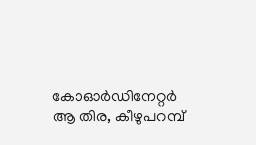കോഓർഡിനേറ്റർ ആ തിര, കീഴുപറമ്പ്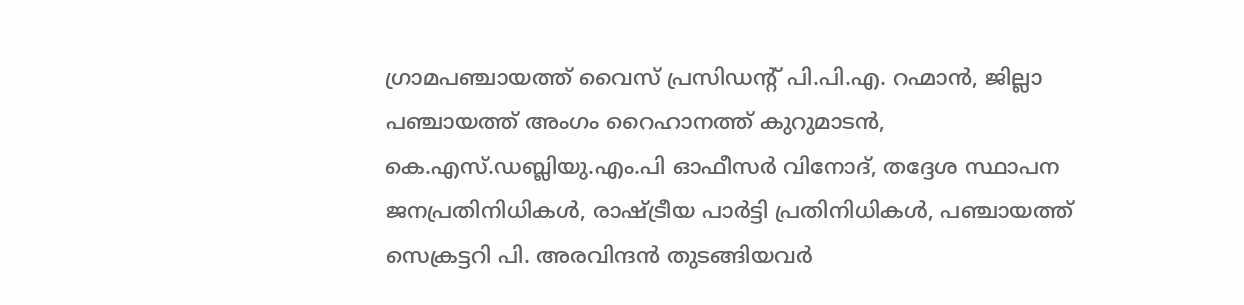ഗ്രാമപഞ്ചായത്ത് വൈസ് പ്രസിഡന്റ് പി.പി.എ. റഹ്മാൻ, ജില്ലാ പഞ്ചായത്ത് അംഗം റൈഹാനത്ത് കുറുമാടൻ, കെ.എസ്.ഡബ്ലിയു.എം.പി ഓഫീസർ വിനോദ്, തദ്ദേശ സ്ഥാപന ജനപ്രതിനിധികൾ, രാഷ്ട്രീയ പാർട്ടി പ്രതിനിധികൾ, പഞ്ചായത്ത് സെക്രട്ടറി പി. അരവിന്ദൻ തുടങ്ങിയവർ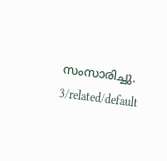സംസാരിച്ചു.
3/related/default